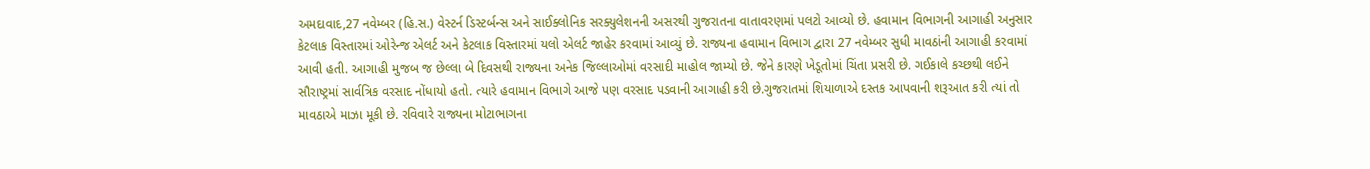અમદાવાદ,27 નવેમ્બર (હિ.સ.) વેસ્ટર્ન ડિસ્ટર્બન્સ અને સાઈક્લોનિક સરક્યુલેશનની અસરથી ગુજરાતના વાતાવરણમાં પલટો આવ્યો છે. હવામાન વિભાગની આગાહી અનુસાર કેટલાક વિસ્તારમાં ઓરેન્જ એલર્ટ અને કેટલાક વિસ્તારમાં યલો એલર્ટ જાહેર કરવામાં આવ્યું છે. રાજ્યના હવામાન વિભાગ દ્વારા 27 નવેમ્બર સુધી માવઠાંની આગાહી કરવામાં આવી હતી. આગાહી મુજબ જ છેલ્લા બે દિવસથી રાજ્યના અનેક જિલ્લાઓમાં વરસાદી માહોલ જામ્યો છે. જેને કારણે ખેડૂતોમાં ચિંતા પ્રસરી છે. ગઈકાલે કચ્છથી લઈને સૌરાષ્ટ્રમાં સાર્વત્રિક વરસાદ નોંધાયો હતો. ત્યારે હવામાન વિભાગે આજે પણ વરસાદ પડવાની આગાહી કરી છે.ગુજરાતમાં શિયાળાએ દસ્તક આપવાની શરૂઆત કરી ત્યાં તો માવઠાએ માઝા મૂકી છે. રવિવારે રાજ્યના મોટાભાગના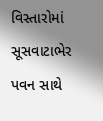વિસ્તારોમાં સૂસવાટાભેર પવન સાથે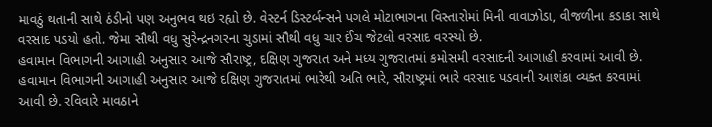માવઠું થતાની સાથે ઠંડીનો પણ અનુભવ થઇ રહ્યો છે. વેસ્ટર્ન ડિસ્ટર્બન્સને પગલે મોટાભાગના વિસ્તારોમાં મિની વાવાઝોડા, વીજળીના કડાકા સાથે વરસાદ પડયો હતો. જેમા સૌથી વધુ સુરેન્દ્રનગરના ચુડામાં સૌથી વધુ ચાર ઈંચ જેટલો વરસાદ વરસ્યો છે.
હવામાન વિભાગની આગાહી અનુસાર આજે સૌરાષ્ટ્ર, દક્ષિણ ગુજરાત અને મધ્ય ગુજરાતમાં કમોસમી વરસાદની આગાહી કરવામાં આવી છે. હવામાન વિભાગની આગાહી અનુસાર આજે દક્ષિણ ગુજરાતમાં ભારેથી અતિ ભારે, સૌરાષ્ટ્રમાં ભારે વરસાદ પડવાની આશંકા વ્યક્ત કરવામાં આવી છે. રવિવારે માવઠાને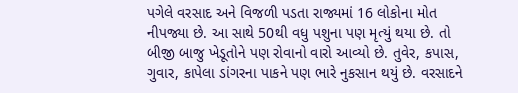પગેલે વરસાદ અને વિજળી પડતા રાજ્યમાં 16 લોકોના મોત નીપજ્યા છે. આ સાથે 50થી વધુ પશુના પણ મૃત્યું થયા છે. તો બીજી બાજુ ખેડૂતોને પણ રોવાનો વારો આવ્યો છે. તુવેર, કપાસ, ગુવાર, કાપેલા ડાંગરના પાકને પણ ભારે નુકસાન થયું છે. વરસાદને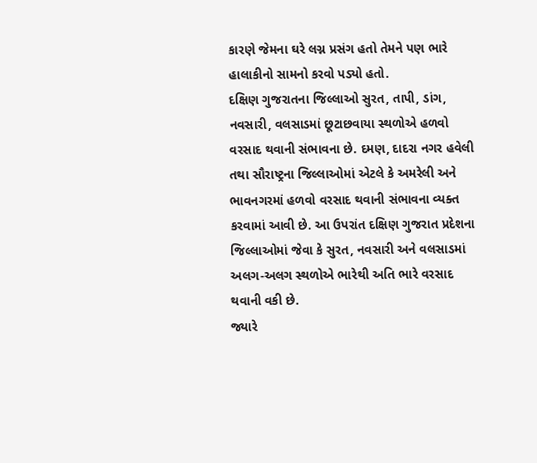કારણે જેમના ઘરે લગ્ન પ્રસંગ હતો તેમને પણ ભારે હાલાકીનો સામનો કરવો પડ્યો હતો.
દક્ષિણ ગુજરાતના જિલ્લાઓ સુરત, તાપી, ડાંગ, નવસારી, વલસાડમાં છૂટાછવાયા સ્થળોએ હળવો વરસાદ થવાની સંભાવના છે. દમણ, દાદરા નગર હવેલી તથા સૌરાષ્ટ્રના જિલ્લાઓમાં એટલે કે અમરેલી અને ભાવનગરમાં હળવો વરસાદ થવાની સંભાવના વ્યક્ત કરવામાં આવી છે. આ ઉપરાંત દક્ષિણ ગુજરાત પ્રદેશના જિલ્લાઓમાં જેવા કે સુરત, નવસારી અને વલસાડમાં અલગ-અલગ સ્થળોએ ભારેથી અતિ ભારે વરસાદ થવાની વકી છે.
જ્યારે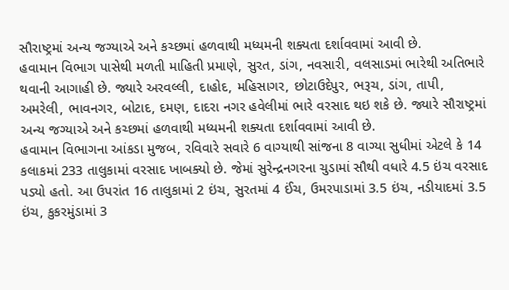સૌરાષ્ટ્રમાં અન્ય જગ્યાએ અને કચ્છમાં હળવાથી મધ્યમની શક્યતા દર્શાવવામાં આવી છે.
હવામાન વિભાગ પાસેથી મળતી માહિતી પ્રમાણે, સુરત, ડાંગ, નવસારી, વલસાડમાં ભારેથી અતિભારે થવાની આગાહી છે. જ્યારે અરવલ્લી, દાહોદ, મહિસાગર, છોટાઉદેપુર, ભરૂચ, ડાંગ, તાપી, અમરેલી, ભાવનગર, બોટાદ, દમણ, દાદરા નગર હવેલીમાં ભારે વરસાદ થઇ શકે છે. જ્યારે સૌરાષ્ટ્રમાં અન્ય જગ્યાએ અને કચ્છમાં હળવાથી મધ્યમની શક્યતા દર્શાવવામાં આવી છે.
હવામાન વિભાગના આંકડા મુજબ, રવિવારે સવારે 6 વાગ્યાથી સાંજના 8 વાગ્યા સુધીમાં એટલે કે 14 કલાકમાં 233 તાલુકામાં વરસાદ ખાબક્યો છે. જેમાં સુરેન્દ્રનગરના ચુડામાં સૌથી વધારે 4.5 ઇંચ વરસાદ પડ્યો હતો. આ ઉપરાંત 16 તાલુકામાં 2 ઇંચ, સુરતમાં 4 ઈંચ, ઉમરપાડામાં 3.5 ઇંચ, નડીયાદમાં 3.5 ઇંચ, કુકરમુંડામાં 3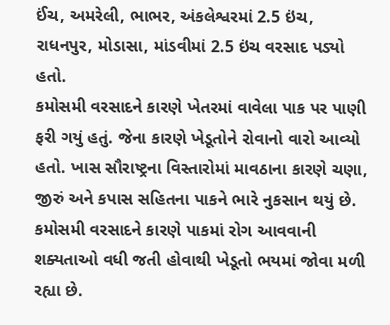ઈંચ, અમરેલી, ભાભર, અંકલેશ્વરમાં 2.5 ઇંચ, રાધનપુર, મોડાસા, માંડવીમાં 2.5 ઇંચ વરસાદ પડ્યો હતો.
કમોસમી વરસાદને કારણે ખેતરમાં વાવેલા પાક પર પાણી ફરી ગયું હતું. જેના કારણે ખેડૂતોને રોવાનો વારો આવ્યો હતો. ખાસ સૌરાષ્ટ્રના વિસ્તારોમાં માવઠાના કારણે ચણા, જીરું અને કપાસ સહિતના પાકને ભારે નુકસાન થયું છે. કમોસમી વરસાદને કારણે પાકમાં રોગ આવવાની શક્યતાઓ વધી જતી હોવાથી ખેડૂતો ભયમાં જોવા મળી રહ્યા છે.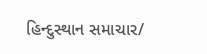હિન્દુસ્થાન સમાચાર/